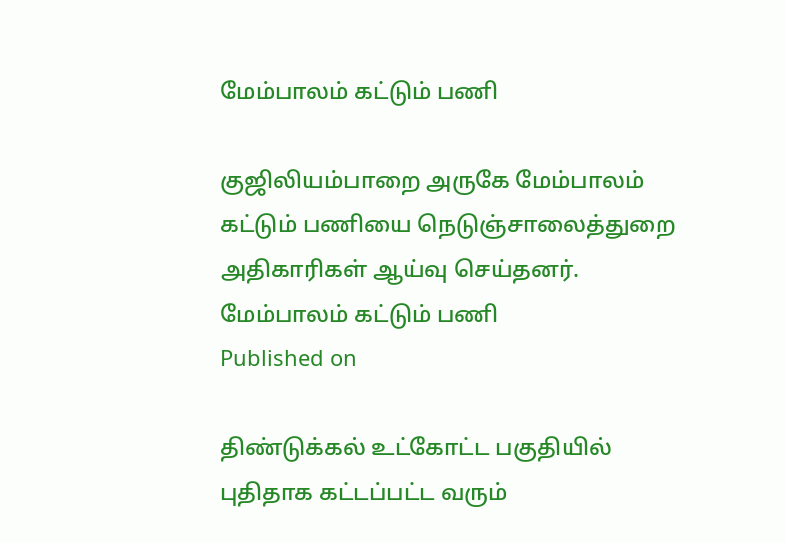மேம்பாலம் கட்டும் பணி

குஜிலியம்பாறை அருகே மேம்பாலம் கட்டும் பணியை நெடுஞ்சாலைத்துறை அதிகாரிகள் ஆய்வு செய்தனர்.
மேம்பாலம் கட்டும் பணி
Published on

திண்டுக்கல் உட்கோட்ட பகுதியில் புதிதாக கட்டப்பட்ட வரும்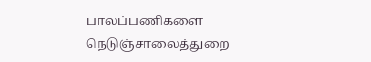பாலப்பணிகளை நெடுஞ்சாலைத்துறை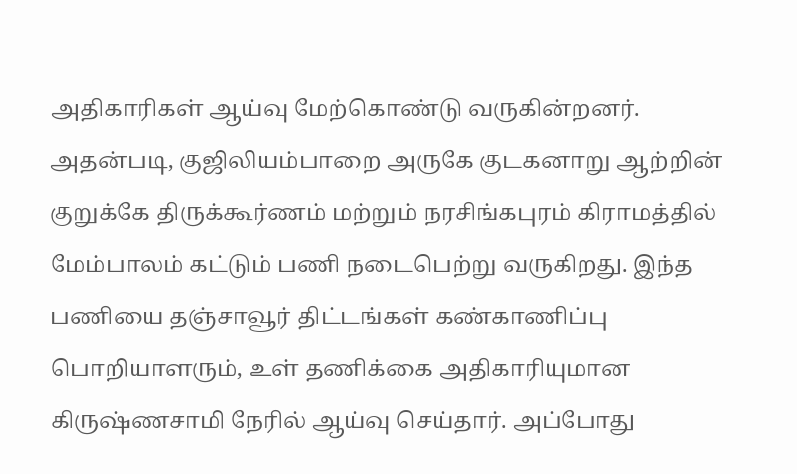அதிகாரிகள் ஆய்வு மேற்கொண்டு வருகின்றனர். அதன்படி, குஜிலியம்பாறை அருகே குடகனாறு ஆற்றின் குறுக்கே திருக்கூர்ணம் மற்றும் நரசிங்கபுரம் கிராமத்தில் மேம்பாலம் கட்டும் பணி நடைபெற்று வருகிறது. இந்த பணியை தஞ்சாவூர் திட்டங்கள் கண்காணிப்பு பொறியாளரும், உள் தணிக்கை அதிகாரியுமான கிருஷ்ணசாமி நேரில் ஆய்வு செய்தார். அப்போது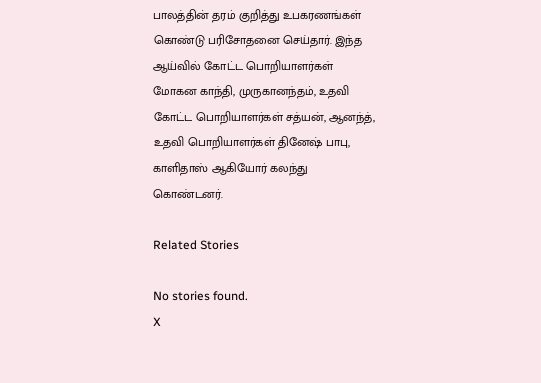பாலத்தின் தரம் குறித்து உபகரணங்கள் கொண்டு பரிசோதனை செய்தார். இந்த ஆய்வில் கோட்ட பொறியாளர்கள் மோகன காந்தி, முருகானந்தம், உதவி கோட்ட பொறியாளர்கள் சத்யன், ஆனந்த், உதவி பொறியாளர்கள் தினேஷ் பாபு, காளிதாஸ் ஆகியோர் கலந்து கொண்டனர்.

Related Stories

No stories found.
X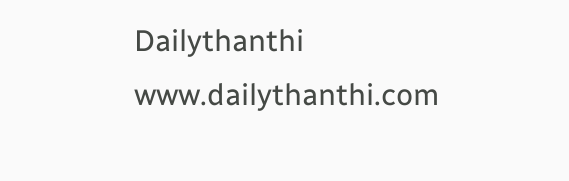Dailythanthi
www.dailythanthi.com